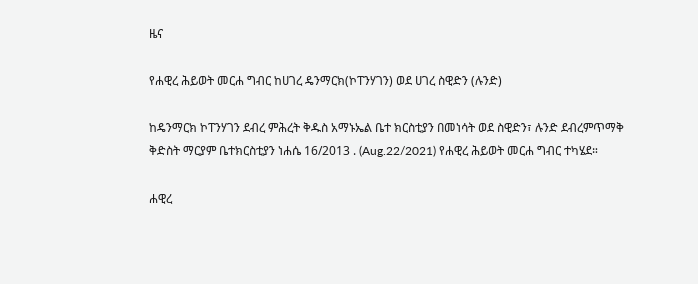ዜና

የሐዊረ ሕይወት መርሐ ግብር ከሀገረ ዴንማርክ(ኮፐንሃገን) ወደ ሀገረ ስዊድን (ሉንድ)

ከዴንማርክ ኮፐንሃገን ደብረ ምሕረት ቅዱስ አማኑኤል ቤተ ክርስቲያን በመነሳት ወደ ስዊድን፣ ሉንድ ደብረምጥማቅ ቅድስት ማርያም ቤተክርስቲያን ነሐሴ 16/2013 . (Aug.22/2021) የሐዊረ ሕይወት መርሐ ግብር ተካሄደ።

ሐዊረ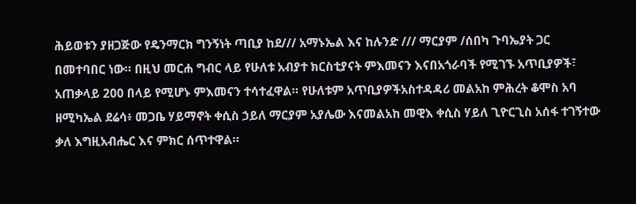ሕይወቱን ያዘጋጅው የዴንማርክ ግንኝነት ጣቢያ ከደ/// አማኑኤል እና ከሉንድ /// ማርያም /ሰበካ ጉባኤያት ጋር በመተባበር ነው። በዚህ መርሐ ግብር ላይ የሁለቱ አብያተ ክርስቲያናት ምእመናን እናበአጎራባች የሚገኙ አጥቢያዎች፣ አጠቃላይ 200 በላይ የሚሆኑ ምእመናን ተሳተፈዋል። የሁለቱም አጥቢያዎችአስተዳዳሪ መልአከ ምሕረት ቆሞስ አባ ዘሚካኤል ደሬሳ፥ መጋቤ ሃይማኖት ቀሲስ ኃይለ ማርያም አያሌው እናመልአከ መዊእ ቀሲስ ሃይለ ጊዮርጊስ አሰፋ ተገኝተው ቃለ እግዚአብሔር እና ምክር ሰጥተዋል።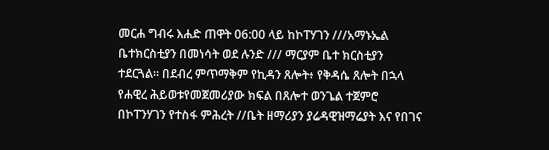መርሐ ግብሩ እሐድ ጠዋት 06:00 ላይ ከኮፐሃገን ///አማኑኤል ቤተክርስቲያን በመነሳት ወደ ሉንድ /// ማርያም ቤተ ክርስቲያን ተደርጓል። በደብረ ምጥማቅም የኪዳን ጸሎት፥ የቅዳሴ ጸሎት በኋላ የሐዊረ ሕይወቱየመጀመሪያው ክፍል በጸሎተ ወንጌል ተጀምሮ በኮፐንሃገን የተስፋ ምሕረት //ቤት ዘማሪያን ያሬዳዊዝማሬያት እና የበገና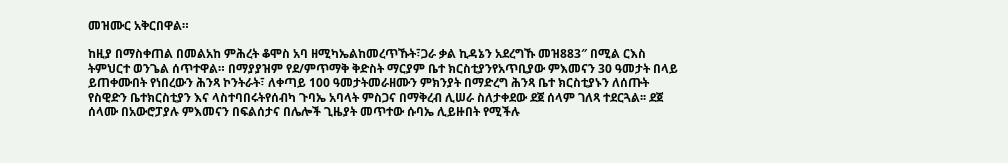መዝሙር አቅርበዋል።

ከዚያ በማስቀጠል በመልአከ ምሕረት ቆሞስ አባ ዘሚካኤልከመረጥኹት፣ጋራ ቃል ኪዳኔን አደረግኹ መዝ883″ በሚል ርእስ ትምህርተ ወንጌል ሰጥተዋል። በማያያዝም የደ/ምጥማቅ ቅድስት ማርያም ቤተ ክርስቲያንየአጥቢያው ምእመናን 30 ዓመታት በላይ ይጠቀሙበት የነበረውን ሕንጻ ኮንትራት፣ ለቀጣይ 100 ዓመታትመራዘሙን ምክንያት በማድረግ ሕንጻ ቤተ ክርስቲያኑን ለሰጡት የስዊድን ቤተክርስቲያን እና ላስተባበሩትየሰብካ ጉባኤ አባላት ምስጋና በማቅረብ ሊሠራ ስለታቀደው ደጀ ሰላም ገለጻ ተደርጓል፡፡ ደጀ ሰላሙ በአውሮፓያሉ ምእመናን በፍልሰታና በሌሎች ጊዜያት መጥተው ሱባኤ ሊይዙበት የሚችሉ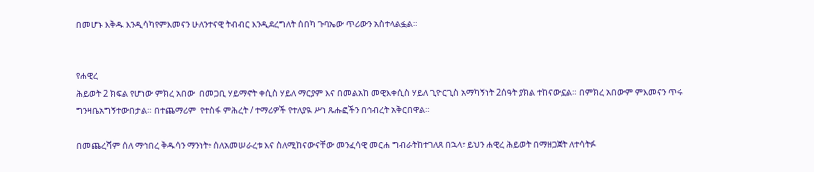በመሆኑ እቅዱ እንዲሳካየምእመናን ሁለንተናዊ ትብብር እንዲደረግለት ሰበካ ጉባኤው ጥሪውን አስተላልፏል።


የሐዊረ
ሕይወት 2 ክፍል የሆነው ምክረ አበው  በመጋቢ ሃይማኖት ቀሲስ ሃይለ ማርያም እና በመልአከ መዊእቀሲስ ሃይለ ጊዮርጊስ አማካኝነት 2ሰዓት ያክል ተከናውኗል። በምክረ አበውም ምእመናን ጥሩ ግንዛቤአግኝተውበታል። በተጨማሪም  የተስፋ ምሕረት / ተማሪዎች የተለያዪ ሥነ ጹሑፎችን በኅብረት አቅርበዋል።

በመጨረሻም ሰለ ማኅበረ ቅዱሳን ማንነት፥ ሰለአመሠራረቱ እና ስለሚከናውናቸው መንፈሳዊ መርሐ ግብራትከተገለጸ በኋላ፣ ይህን ሐዊረ ሕይወት በማዘጋጀት ለተሳትፉ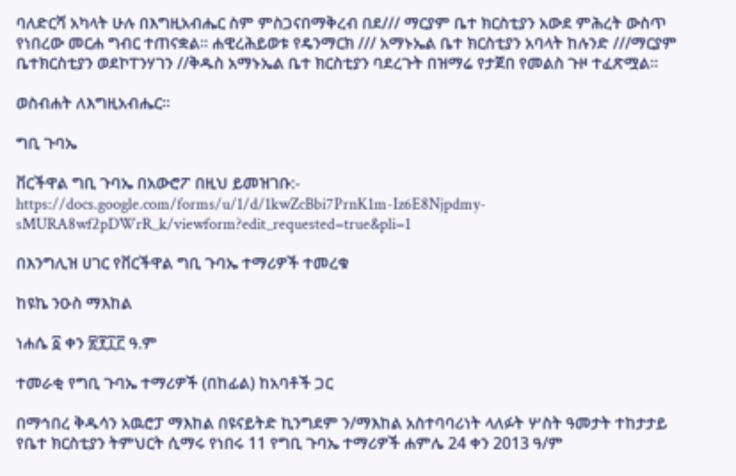ባለድርሻ አካላት ሁሉ በእግዚአብሔር ስም ምስጋናበማቅረብ በደ/// ማርያም ቤተ ክርስቲያን አውደ ምሕረት ውስጥ የነበረው መርሐ ግብር ተጠናቋል፡፡ ሐዊረሕይወቱ የዴንማርክ /// አማኑኤል ቤተ ክርስቲያን አባላት ከሉንድ ///ማርያም ቤተክርስቲያን ወደኮፐንሃገን //ቅዱስ አማኑኤል ቤተ ክርስቲያን ባደረጉት በዝማሬ የታጀበ የመልስ ጉዞ ተፈጽሟል።

ወስብሐት ለእግዚአብሔር።

ግቢ ጉባኤ

ቨርችዋል ግቢ ጉባኤ በአውሮፖ በዚህ ይመዝገቡ:-
https://docs.google.com/forms/u/1/d/1kwZcBbi7PrnK1m-Iz6E8Njpdmy-sMURA8wf2pDWrR_k/viewform?edit_requested=true&pli=1

በእንግሊዝ ሀገር የቨርችዋል ግቢ ጉባኤ ተማሪዎች ተመረቁ

ከዩኬ ንዑስ ማእከል

ነሐሴ ፩ ቀን ፳፻፲፫ ዓ.ም

ተመራቂ የግቢ ጉባኤ ተማሪዎች (በከፊል) ከአባቶች ጋር

በማኅበረ ቅዱሳን አዉሮፓ ማእከል በዩናይትድ ኪንግደም ን/ማእከል አስተባባሪነት ላለፉት ሦስት ዓመታት ተከታታይ የቤተ ክርስቲያን ትምህርት ሲማሩ የነበሩ 11 የግቢ ጉባኤ ተማሪዎች ሐምሌ 24 ቀን 2013 ዓ/ም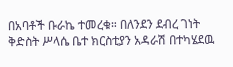በአባቶች ቡራኬ ተመረቁ። በለንደን ደብረ ገነት ቅድስት ሥላሴ ቤተ ክርስቲያን አዳራሽ በተካሄደዉ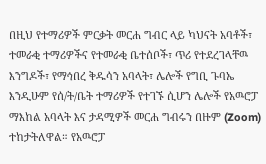በዚህ የተማሪዎች ምርቃት መርሐ ግብር ላይ ካህናት አባቶች፣ ተመራቂ ተማሪዎችና የተመራቂ ቤተሰቦች፣ ጥሪ የተደረገላቸዉ እንግዶች፣ የማኅበረ ቅዱሳን አባላት፣ ሌሎች የግቢ ጉባኤ እንዲሁም የሰ/ት/ቤት ተማሪዎች የተገኙ ሲሆን ሌሎች የአዉሮፓ ማእከል አባላት እና ታዳሚዎች መርሐ ግብሩን በዙም (Zoom) ተከታትለዋል። የአዉሮፓ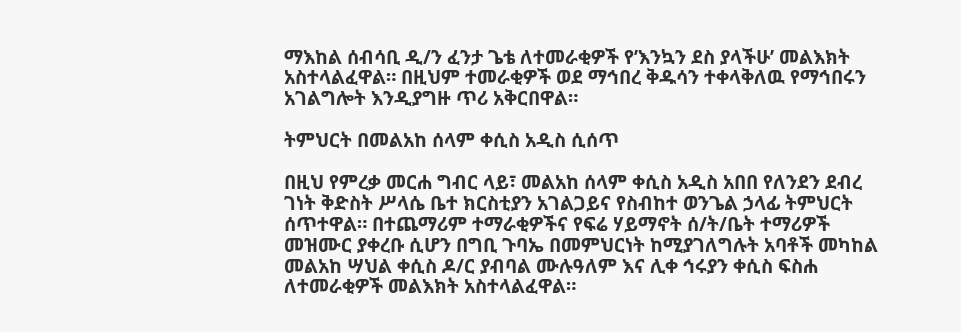ማእከል ሰብሳቢ ዲ/ን ፈንታ ጌቴ ለተመራቂዎች የ’እንኳን ደስ ያላችሁ’ መልእክት አስተላልፈዋል። በዚህም ተመራቂዎች ወደ ማኅበረ ቅዱሳን ተቀላቅለዉ የማኅበሩን አገልግሎት እንዲያግዙ ጥሪ አቅርበዋል።

ትምህርት በመልአከ ሰላም ቀሲስ አዲስ ሲሰጥ

በዚህ የምረቃ መርሐ ግብር ላይ፣ መልአከ ሰላም ቀሲስ አዲስ አበበ የለንደን ደብረ ገነት ቅድስት ሥላሴ ቤተ ክርስቲያን አገልጋይና የስብከተ ወንጌል ኃላፊ ትምህርት ሰጥተዋል። በተጨማሪም ተማራቂዎችና የፍሬ ሃይማኖት ሰ/ት/ቤት ተማሪዎች መዝሙር ያቀረቡ ሲሆን በግቢ ጉባኤ በመምህርነት ከሚያገለግሉት አባቶች መካከል መልአከ ሣህል ቀሲስ ዶ/ር ያብባል ሙሉዓለም እና ሊቀ ኅሩያን ቀሲስ ፍስሐ ለተመራቂዎች መልእክት አስተላልፈዋል።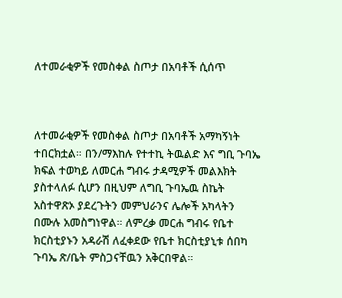ለተመራቂዎች የመስቀል ስጦታ በአባቶች ሲሰጥ



ለተመራቂዎች የመስቀል ስጦታ በአባቶች አማካኝነት ተበርክቷል። በን/ማእከሉ የተተኪ ትዉልድ እና ግቢ ጉባኤ ክፍል ተወካይ ለመርሐ ግብሩ ታዳሚዎች መልእክት ያስተላለፉ ሲሆን በዚህም ለግቢ ጉባኤዉ ስኬት አስተዋጽኦ ያደረጉትን መምህራንና ሌሎች አካላትን በሙሉ አመስግነዋል። ለምረቃ መርሐ ግብሩ የቤተ ክርስቲያኑን አዳራሽ ለፈቀደው የቤተ ክርስቲያኒቱ ሰበካ ጉባኤ ጽ/ቤት ምስጋናቸዉን አቅርበዋል።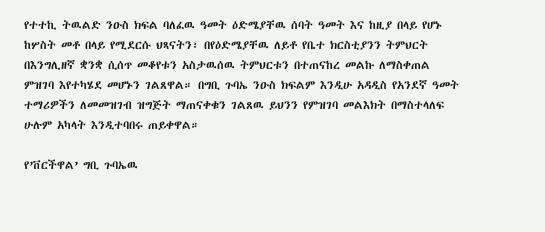የተተኪ ትዉልድ ንዑስ ክፍል ባለፈዉ ዓመት ዕድሜያቸዉ ሰባት ዓመት እና ከዚያ በላይ የሆኑ ከሦስት መቶ በላይ የሚደርሱ ህጻናትን፣ በየዕድሜያቸዉ ለይቶ የቤተ ክርስቲያንን ትምህርት በእንግሊዘኛ ቋንቋ ሲሰጥ መቆየቱን አስታዉሰዉ ትምህርቱን በተጠናከረ መልኩ ለማስቀጠል ምዝገባ እየተካሄደ መሆኑን ገልጸዋል። በግቢ ጉባኤ ንዑስ ክፍልም እንዲሁ አዳዲስ የአንደኛ ዓመት ተማሪዎችን ለመመዝገብ ዝግጅት ማጠናቀቁን ገልጸዉ ይህንን የምዝገባ መልእክት በማስተላለፍ ሁሉም አካላት እንዲተባበሩ ጠይቀዋል።

የ’ቨርችዋል’ ግቢ ጉባኤዉ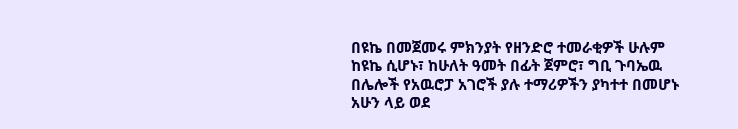በዩኬ በመጀመሩ ምክንያት የዘንድሮ ተመራቂዎች ሁሉም ከዩኬ ሲሆኑ፣ ከሁለት ዓመት በፊት ጀምሮ፣ ግቢ ጉባኤዉ በሌሎች የአዉሮፓ አገሮች ያሉ ተማሪዎችን ያካተተ በመሆኑ አሁን ላይ ወደ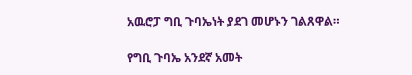አዉሮፓ ግቢ ጉባኤነት ያደገ መሆኑን ገልጸዋል።

የግቢ ጉባኤ አንደኛ አመት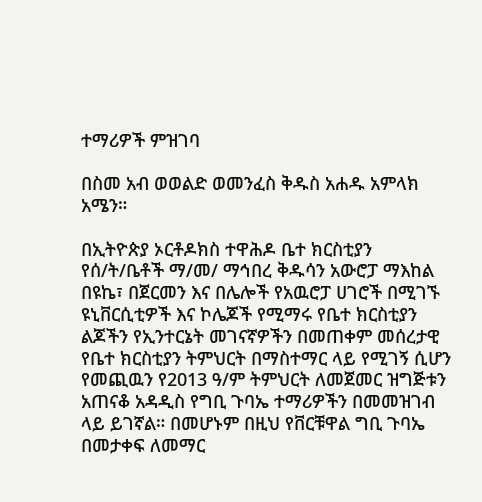ተማሪዎች ምዝገባ

በስመ አብ ወወልድ ወመንፈስ ቅዱስ አሐዱ አምላክ አሜን።

በኢትዮጵያ ኦርቶዶክስ ተዋሕዶ ቤተ ክርስቲያን የሰ/ት/ቤቶች ማ/መ/ ማኅበረ ቅዱሳን አውሮፓ ማእከል በዩኬ፣ በጀርመን እና በሌሎች የአዉሮፓ ሀገሮች በሚገኙ ዩኒቨርሲቲዎች እና ኮሌጆች የሚማሩ የቤተ ክርስቲያን ልጆችን የኢንተርኔት መገናኛዎችን በመጠቀም መሰረታዊ የቤተ ክርስቲያን ትምህርት በማስተማር ላይ የሚገኝ ሲሆን የመጪዉን የ2013 ዓ/ም ትምህርት ለመጀመር ዝግጅቱን አጠናቆ አዳዲስ የግቢ ጉባኤ ተማሪዎችን በመመዝገብ ላይ ይገኛል። በመሆኑም በዚህ የቨርቹዋል ግቢ ጉባኤ በመታቀፍ ለመማር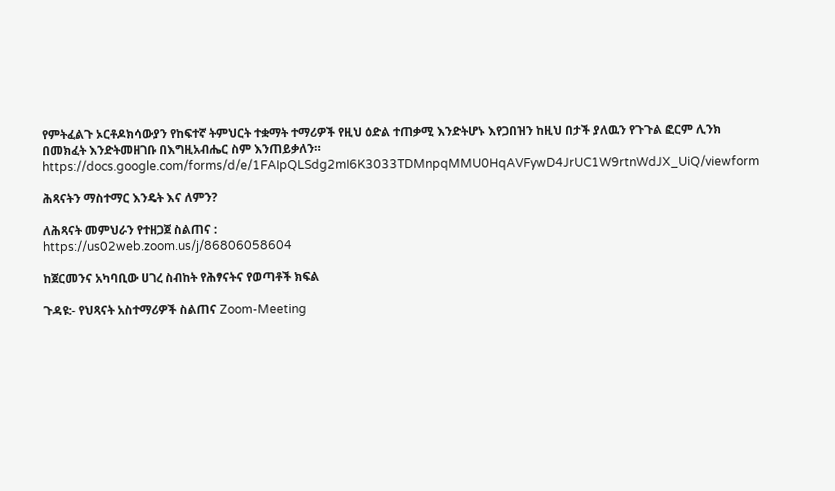የምትፈልጉ ኦርቶዶክሳውያን የከፍተኛ ትምህርት ተቋማት ተማሪዎች የዚህ ዕድል ተጠቃሚ እንድትሆኑ እየጋበዝን ከዚህ በታች ያለዉን የጉጉል ፎርም ሊንክ በመክፈት እንድትመዘገቡ በእግዚአብሔር ስም እንጠይቃለን። https://docs.google.com/forms/d/e/1FAIpQLSdg2mI6K3033TDMnpqMMU0HqAVFywD4JrUC1W9rtnWdJX_UiQ/viewform

ሕጻናትን ማስተማር እንዴት እና ለምን?

ለሕጻናት መምህራን የተዘጋጀ ስልጠና :
https://us02web.zoom.us/j/86806058604

ከጀርመንና አካባቢው ሀገረ ስብከት የሕፃናትና የወጣቶች ክፍል

ጉዳዩ:- የህጻናት አስተማሪዎች ስልጠና Zoom-Meeting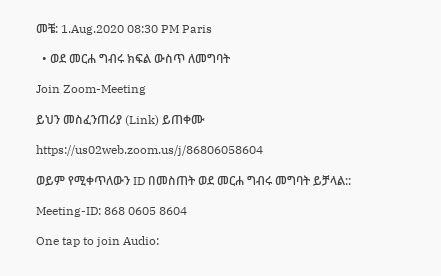መቼ: 1.Aug.2020 08:30 PM Paris

  • ወደ መርሐ ግብሩ ክፍል ውስጥ ለመግባት

Join Zoom-Meeting

ይህን መስፈንጠሪያ (Link) ይጠቀሙ

https://us02web.zoom.us/j/86806058604

ወይም የሚቀጥለውን ID በመስጠት ወደ መርሐ ግብሩ መግባት ይቻላል::

Meeting-ID: 868 0605 8604

One tap to join Audio: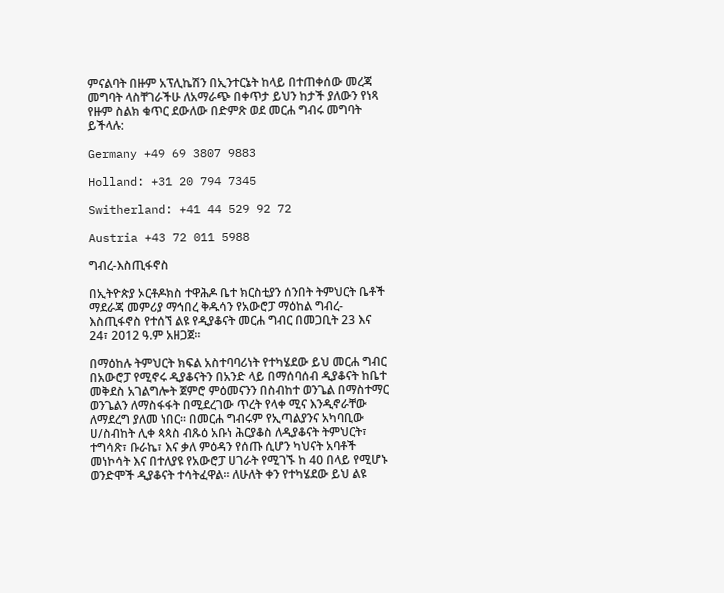ምናልባት በዙም አፕሊኬሽን በኢንተርኔት ከላይ በተጠቀሰው መረጃ መግባት ላስቸገራችሁ ለአማራጭ በቀጥታ ይህን ከታች ያለውን የነጻ የዙም ስልክ ቁጥር ደውለው በድምጽ ወደ መርሐ ግብሩ መግባት ይችላሉ:

Germany +49 69 3807 9883

Holland: +31 20 794 7345

Switherland: +41 44 529 92 72

Austria +43 72 011 5988

ግብረ-እስጢፋኖስ

በኢትዮጵያ ኦርቶዶክስ ተዋሕዶ ቤተ ክርስቲያን ሰንበት ትምህርት ቤቶች ማደራጃ መምሪያ ማኅበረ ቅዱሳን የአውሮፓ ማዕከል ግብረ-እስጢፋኖስ የተሰኘ ልዩ የዲያቆናት መርሐ ግብር በመጋቢት 23 እና 24፣ 2012 ዓ.ም አዘጋጀ፡፡

በማዕከሉ ትምህርት ክፍል አስተባባሪነት የተካሄደው ይህ መርሐ ግብር በአውሮፓ የሚኖሩ ዲያቆናትን በአንድ ላይ በማሰባሰብ ዲያቆናት ከቤተ መቅደስ አገልግሎት ጀምሮ ምዕመናንን በስብከተ ወንጌል በማስተማር ወንጌልን ለማስፋፋት በሚደረገው ጥረት የላቀ ሚና እንዲኖራቸው ለማደረግ ያለመ ነበር፡፡ በመርሐ ግብሩም የኢጣልያንና አካባቢው ሀ/ስብከት ሊቀ ጳጳስ ብጹዕ አቡነ ሕርያቆስ ለዲያቆናት ትምህርት፣ ተግሳጽ፣ ቡራኬ፣ እና ቃለ ምዕዳን የሰጡ ሲሆን ካህናት አባቶች መነኮሳት እና በተለያዩ የአውሮፓ ሀገራት የሚገኙ ከ 40 በላይ የሚሆኑ ወንድሞች ዲያቆናት ተሳትፈዋል፡፡ ለሁለት ቀን የተካሄደው ይህ ልዩ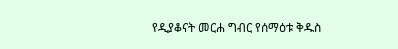የዲያቆናት መርሐ ግብር የሰማዕቱ ቅዱስ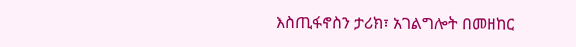እስጢፋኖስን ታሪክ፣ አገልግሎት በመዘከር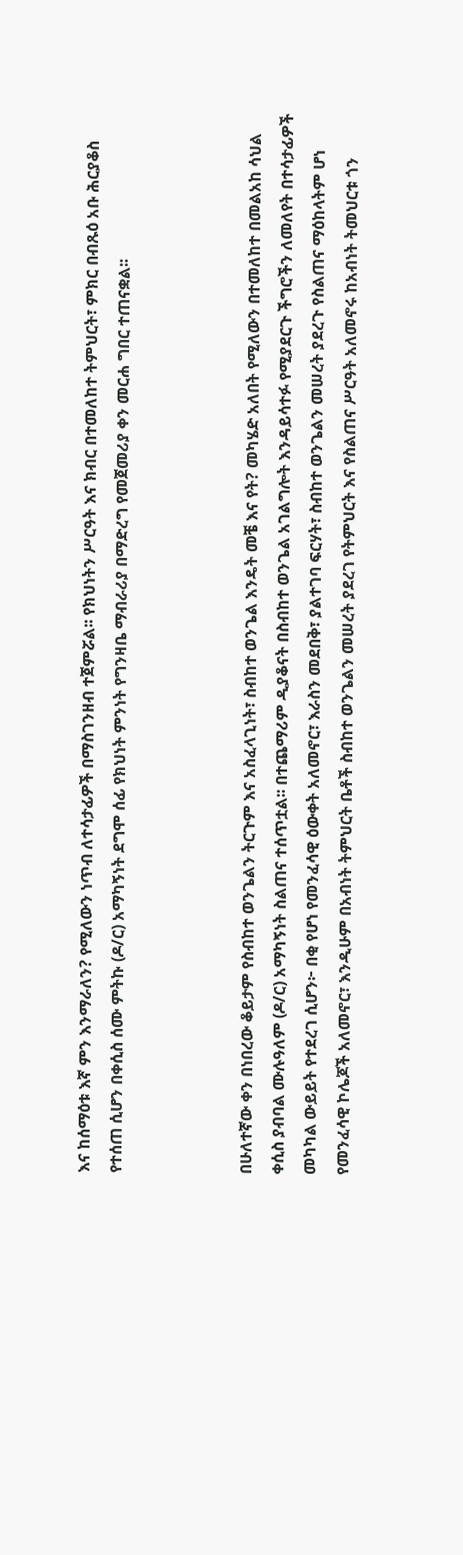እና ከሰማዕቱ እኛ ምን እንማራለን? የሚለውን ነጥብ ለተሳታፊዎች በማስገንዘብ ተጀምሯል፡፡ የክህነትን ሥርዓት እና ክብር በተመለከተ ትምህርት፣ ምክር በብጹዕ አቡ ሕርያቆስ የተሰጠ ሲሆን በቀሲስ ሰሙ ምትኩ (ዶ/ር) አማካኝነት ደግሞ ሰፊ የክህነት ምንነት የግንዛቤ ማብራሪያ በማድረግ የመጀመሪያ ቀን መርሐ ግበር ተጠናቋል፡፡



በሁለተኛው ቀን በነበረው ቆይታም የስብከተ ወንጌልን ትርጉም እና አስፈላጊነት፣ ስብከተ ወንጌል እንዴት መቼ እና የት? መካሄድ አለበት የሚለውን በተመለከተ በመልአከ ሳህል ቀሲስ ያብባል ሙሉዓለም (ዶ/ር) አማካኝነት ስልጠና ተሰጥቷል፡፡ በተጨማሪም ዲያቆናት በስብከተ ወንጌል አገልግሎት እንዳይሳተፉ የሚያደርጉ ችግሮችን ለመለየት በተሳታፊዎች መካካል ውይይት የተደረገ ሲሆን፦ በቂ የሆነ የመንፈሳዊ ዕውቀት አለመኖር፣ እራስን መደበቅ፣ ያልተገባ ፍርሃት፣ ስብከተ ወንጌልን መሠረት ያደረጉ የስልጠና ማዕከላትም ሆነ የመንፈሳዊ ኮሌጆች አለመኖር፣ እንዲሁም በአብነት ትምህርት ቤቶች ስብከተ ወንጌልን መሠረት ያደረገ የትምህርት እና የስልጠና ሥርዓት አለመኖሩ ከአብነት ትመህርቱ ጎን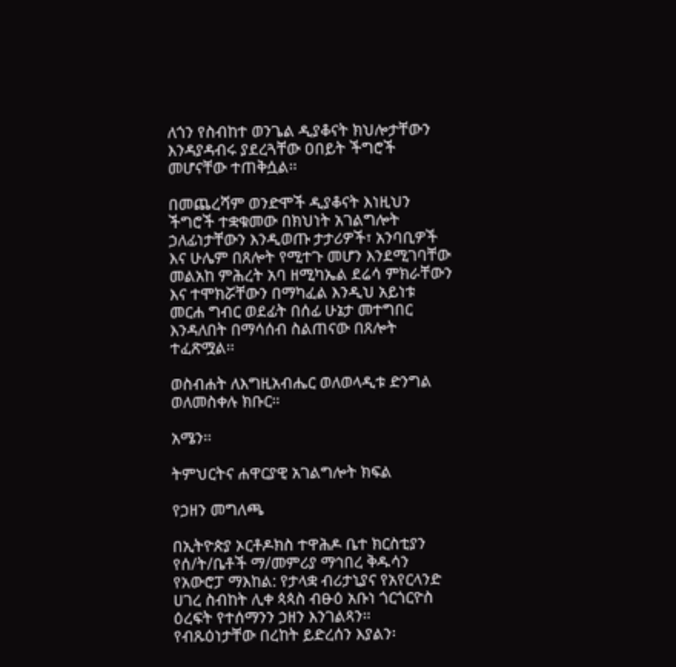ለጎን የስብከተ ወንጌል ዲያቆናት ክህሎታቸውን እንዳያዳብሩ ያደረጓቸው ዐበይት ችግሮች መሆናቸው ተጠቅሷል፡፡

በመጨረሻም ወንድሞች ዲያቆናት እነዚህን ችግሮች ተቋቁመው በክህነት አገልግሎት ኃለፊነታቸውን እንዲወጡ ታታሪዎች፣ አንባቢዎች እና ሁሌም በጸሎት የሚተጉ መሆን እንደሚገባቸው መልአከ ምሕረት አባ ዘሚካኤል ደሬሳ ምክራቸውን እና ተሞክሯቸውን በማካፈል እንዲህ አይነቱ መርሐ ግብር ወደፊት በሰፊ ሁኔታ መተግበር እንዳለበት በማሳሰብ ስልጠናው በጸሎት ተፈጽሟል፡፡

ወስብሐት ለእግዚአብሔር ወለወላዲቱ ድንግል ወለመስቀሉ ክቡር።

አሜን፡፡

ትምህርትና ሐዋርያዊ አገልግሎት ክፍል

የኃዘን መግለጫ

በኢትዮጵያ ኦርቶዶክስ ተዋሕዶ ቤተ ክርስቲያን የሰ/ት/ቤቶች ማ/መምሪያ ማኅበረ ቅዱሳን የአውሮፓ ማእከል: የታላቋ ብሪታኒያና የአየርላንድ ሀገረ ስብከት ሊቀ ጳጳስ ብፁዕ አቡነ ጎርጎርዮስ ዕረፍት የተሰማንን ኃዘን እንገልጻን፡፡
የብጹዕነታቸው በረከት ይድረሰን እያልን፡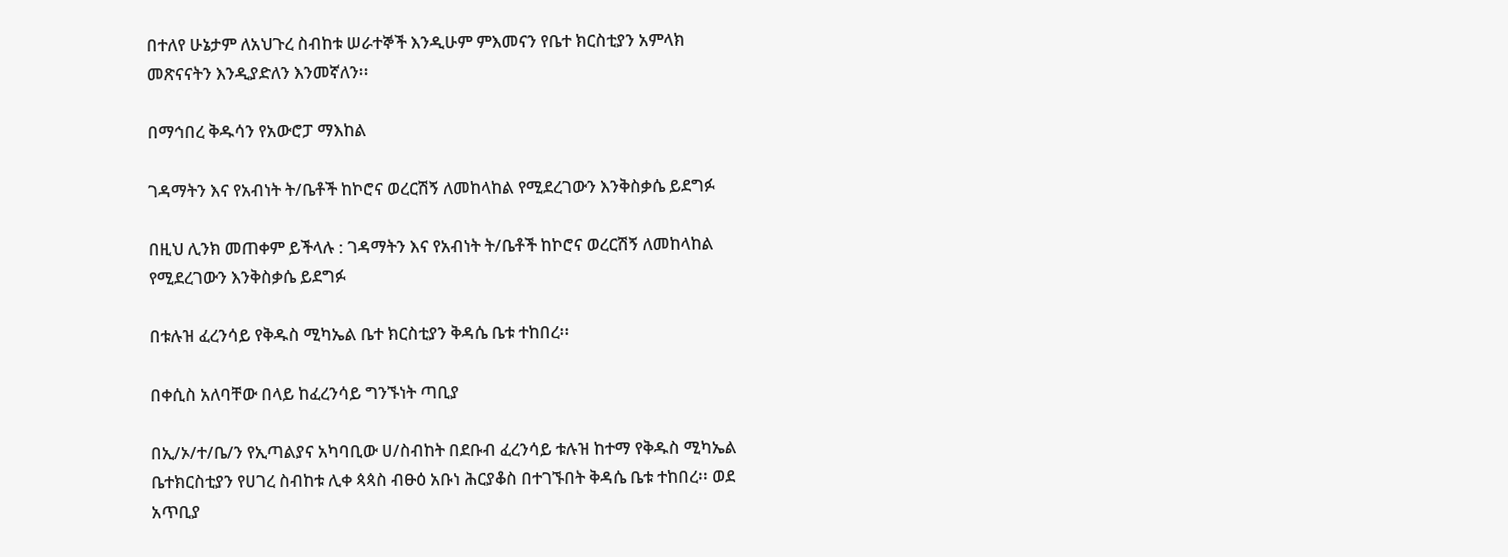በተለየ ሁኔታም ለአህጉረ ስብከቱ ሠራተኞች እንዲሁም ምእመናን የቤተ ክርስቲያን አምላክ መጽናናትን እንዲያድለን እንመኛለን፡፡

በማኅበረ ቅዱሳን የአውሮፓ ማእከል

ገዳማትን እና የአብነት ት/ቤቶች ከኮሮና ወረርሽኝ ለመከላከል የሚደረገውን እንቅስቃሴ ይደግፉ

በዚህ ሊንክ መጠቀም ይችላሉ : ገዳማትን እና የአብነት ት/ቤቶች ከኮሮና ወረርሽኝ ለመከላከል የሚደረገውን እንቅስቃሴ ይደግፉ

በቱሉዝ ፈረንሳይ የቅዱስ ሚካኤል ቤተ ክርስቲያን ቅዳሴ ቤቱ ተከበረ፡፡

በቀሲስ አለባቸው በላይ ከፈረንሳይ ግንኙነት ጣቢያ

በኢ/ኦ/ተ/ቤ/ን የኢጣልያና አካባቢው ሀ/ስብከት በደቡብ ፈረንሳይ ቱሉዝ ከተማ የቅዱስ ሚካኤል ቤተክርስቲያን የሀገረ ስብከቱ ሊቀ ጳጳስ ብፁዕ አቡነ ሕርያቆስ በተገኙበት ቅዳሴ ቤቱ ተከበረ፡፡ ወደ አጥቢያ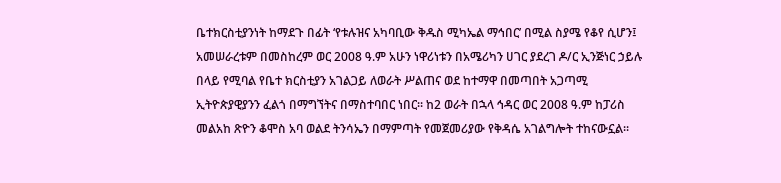ቤተክርስቲያንነት ከማደጉ በፊት ‘የቱሉዝና አካባቢው ቅዱስ ሚካኤል ማኅበር’ በሚል ስያሜ የቆየ ሲሆን፤ አመሠራረቱም በመስከረም ወር 2008 ዓ.ም አሁን ነዋሪነቱን በአሜሪካን ሀገር ያደረገ ዶ/ር ኢንጅነር ኃይሉ በላይ የሚባል የቤተ ክርስቲያን አገልጋይ ለወራት ሥልጠና ወደ ከተማዋ በመጣበት አጋጣሚ ኢትዮጵያዊያንን ፈልጎ በማግኘትና በማስተባበር ነበር፡፡ ከ2 ወራት በኋላ ኅዳር ወር 2008 ዓ.ም ከፓሪስ መልአከ ጽዮን ቆሞስ አባ ወልደ ትንሳኤን በማምጣት የመጀመሪያው የቅዳሴ አገልግሎት ተከናውኗል፡፡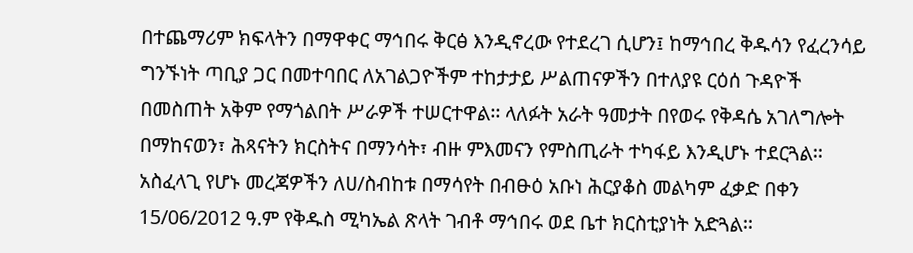በተጨማሪም ክፍላትን በማዋቀር ማኅበሩ ቅርፅ እንዲኖረው የተደረገ ሲሆን፤ ከማኅበረ ቅዱሳን የፈረንሳይ ግንኙነት ጣቢያ ጋር በመተባበር ለአገልጋዮችም ተከታታይ ሥልጠናዎችን በተለያዩ ርዕሰ ጉዳዮች በመስጠት አቅም የማጎልበት ሥራዎች ተሠርተዋል፡፡ ላለፉት አራት ዓመታት በየወሩ የቅዳሴ አገለግሎት በማከናወን፣ ሕጻናትን ክርስትና በማንሳት፣ ብዙ ምእመናን የምስጢራት ተካፋይ እንዲሆኑ ተደርጓል፡፡ አስፈላጊ የሆኑ መረጃዎችን ለሀ/ስብከቱ በማሳየት በብፁዕ አቡነ ሕርያቆስ መልካም ፈቃድ በቀን 15/06/2012 ዓ.ም የቅዱስ ሚካኤል ጽላት ገብቶ ማኅበሩ ወደ ቤተ ክርስቲያነት አድጓል፡፡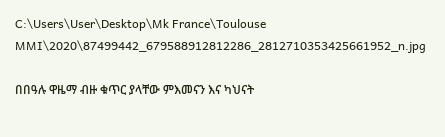C:\Users\User\Desktop\Mk France\Toulouse MMI\2020\87499442_679588912812286_2812710353425661952_n.jpg

በበዓሉ ዋዜማ ብዙ ቁጥር ያላቸው ምእመናን እና ካህናት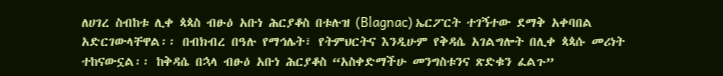ለሀገረ ስብከቱ ሊቀ ጳጳስ ብፁዕ አቡነ ሕርያቆስ በቱሉዝ (Blagnac) ኤርፖርት ተገኝተው ደማቅ አቀባበል አድርገውላቸዋል፡፡ በብክብረ በዓሉ የማኅሌት፣ የትምህርትና እንዲሁም የቅዳሴ አገልግሎት በሊቀ ጳጳሱ መሪነት ተከናውኗል፡፡ ከቅዳሴ በኋላ ብፁዕ አቡነ ሕርያቆስ “አስቀድማችሁ መንግስቱንና ጽድቁን ፈልጉ”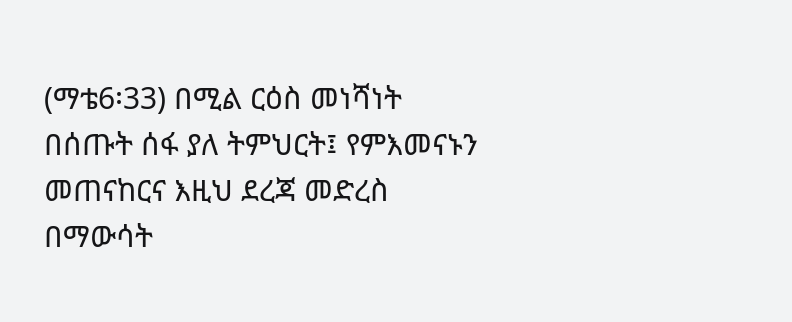(ማቴ6፡33) በሚል ርዕስ መነሻነት በሰጡት ሰፋ ያለ ትምህርት፤ የምእመናኑን መጠናከርና እዚህ ደረጃ መድረስ በማውሳት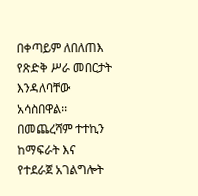በቀጣይም ለበለጠእ የጽድቅ ሥራ መበርታት እንዳለባቸው አሳስበዋል፡፡ በመጨረሻም ተተኪን ከማፍራት እና የተደራጀ አገልግሎት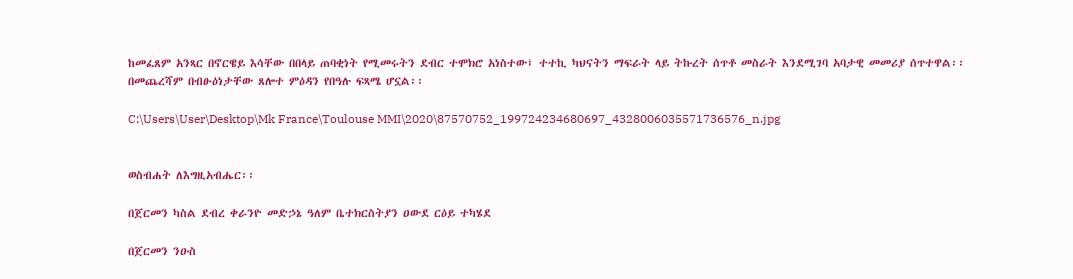ከመፈጸም አንጻር በኖርዌይ እሳቸው በበላይ ጠባቂነት የሚመሩትን ደብር ተሞክሮ አነስተው፤ ተተኪ ካህናትን ማፍራት ላይ ትኩረት ሰጥቶ መስራት እንደሚገባ አባታዊ መመሪያ ሰጥተዋል፡፡ በመጨረሻም በብፁዕነታቸው ጸሎተ ምዕዳን የበዓሉ ፍጻሜ ሆኗል፡፡

C:\Users\User\Desktop\Mk France\Toulouse MMI\2020\87570752_199724234680697_4328006035571736576_n.jpg


ወስብሐት ለእግዚአብሔር፡፡

በጀርመን ካስል ደብረ ቀራንዮ መድኃኔ ዓለም ቤተክርስትያን ዐውደ ርዕይ ተካሄደ

በጀርመን ንዑስ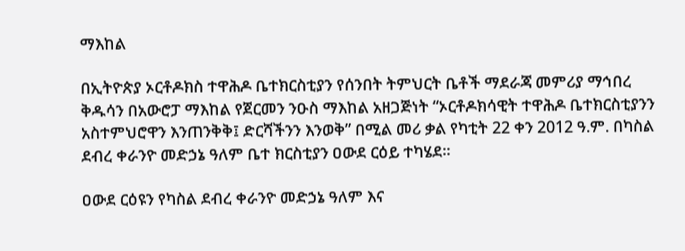ማእከል

በኢትዮጵያ ኦርቶዶክስ ተዋሕዶ ቤተክርስቲያን የሰንበት ትምህርት ቤቶች ማደራጃ መምሪያ ማኅበረ ቅዱሳን በአውሮፓ ማእከል የጀርመን ንዑስ ማእከል አዘጋጅነት “ኦርቶዶክሳዊት ተዋሕዶ ቤተክርስቲያንን አስተምህሮዋን እንጠንቅቅ፤ ድርሻችንን እንወቅ” በሚል መሪ ቃል የካቲት 22 ቀን 2012 ዓ.ም. በካስል ደብረ ቀራንዮ መድኃኔ ዓለም ቤተ ክርስቲያን ዐውደ ርዕይ ተካሄደ።

ዐውደ ርዕዩን የካስል ደብረ ቀራንዮ መድኃኔ ዓለም እና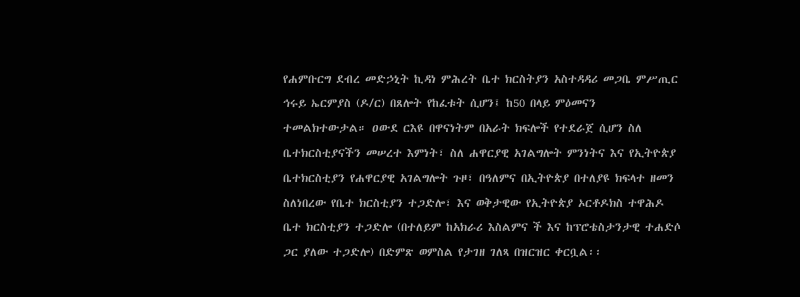የሐምቡርግ ደብረ መድኃኒት ኪዳነ ምሕረት ቤተ ክርስትያን አስተዳዳሪ መጋቤ ምሥጢር ኅሩይ ኤርምያስ (ዶ/ር) በጸሎት የከፈቱት ሲሆን፤ ከ50 በላይ ምዕመናን ተመልክተውታል። ዐውደ ርእዩ በዋናነትም በአራት ክፍሎች የተደራጀ ሲሆን ስለ ቤተክርስቲያናችን መሠረተ እምነት፣ ስለ ሐዋርያዊ አገልግሎት ምንነትና እና የኢትዮጵያ ቤተክርስቲያን የሐዋርያዊ አገልግሎት ጉዞ፣ በዓለምና በኢትዮጵያ በተለያዩ ክፍላተ ዘመን ስለነበረው የቤተ ክርስቲያን ተጋድሎ፣ እና ወቅታዊው የኢትዮጵያ ኦርቶዶክስ ተዋሕዶ ቤተ ክርስቲያን ተጋድሎ (በተለይም ከአክራሪ እስልምና ች እና ከፕሮቴስታንታዊ ተሐድሶ ጋር ያለው ተጋድሎ) በድምጽ ወምስል የታገዘ ገለጻ በዝርዝር ቀርቧል፡፡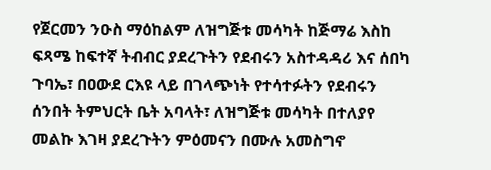የጀርመን ንዑስ ማዕከልም ለዝግጅቱ መሳካት ከጅማሬ እስከ ፍጻሜ ከፍተኛ ትብብር ያደረጉትን የደብሩን አስተዳዳሪ እና ሰበካ ጉባኤ፣ በዐውደ ርእዩ ላይ በገላጭነት የተሳተፉትን የደብሩን ሰንበት ትምህርት ቤት አባላት፣ ለዝግጅቱ መሳካት በተለያየ መልኩ እገዛ ያደረጉትን ምዕመናን በሙሉ አመስግኖ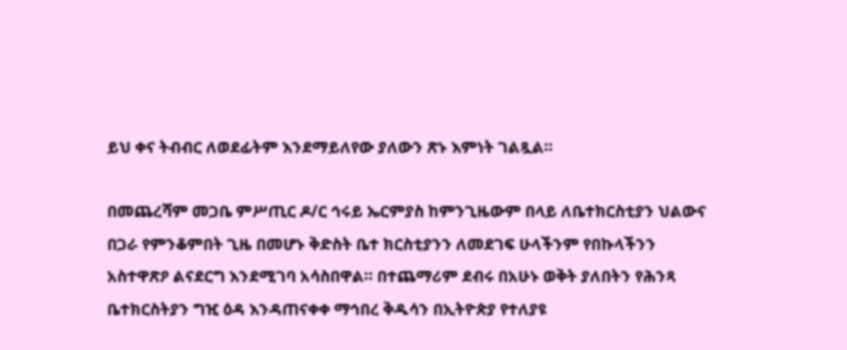ይህ ቀና ትብብር ለወደፊትም እንደማይለየው ያለውን ጽኑ እምነት ገልጿል።

በመጨረሻም መጋቤ ምሥጢር ዶ/ር ኅሩይ ኤርምያስ ከምንጊዜውም በላይ ለቤተክርስቲያን ህልውና በጋራ የምንቆምበት ጊዜ በመሆኑ ቅድስት ቤተ ክርስቲያንን ለመደገፍ ሁላችንም የበኩላችንን አስተዋጽዖ ልናደርግ እንደሚገባ አሳስበዋል። በተጨማሪም ደብሩ በአሁኑ ወቅት ያለበትን የሕንጻ ቤተክርስትያን ግዢ ዕዳ እንዳጠናቀቀ ማኅበረ ቅዱሳን በኢትዮጵያ የተለያዩ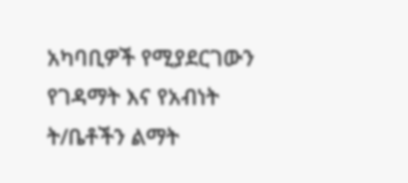አካባቢዎች የሚያደርገውን የገዳማት እና የአብነት ት/ቤቶችን ልማት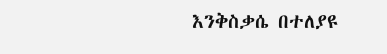እንቅስቃሴ በተለያዩ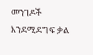መንገዶች እንደሚደግፍ ቃል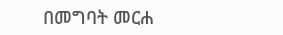በመግባት መርሐ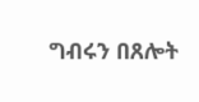ግብሩን በጸሎት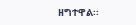ዘግተዋል፡፡